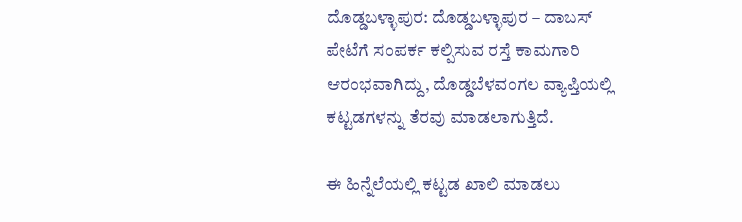ದೊಡ್ಡಬಳ್ಳಾಪುರ: ದೊಡ್ಡಬಳ್ಳಾಪುರ – ದಾಬಸ್ ಪೇಟೆಗೆ ಸಂಪರ್ಕ ಕಲ್ಪಿಸುವ ರಸ್ತೆ ಕಾಮಗಾರಿ ಆರಂಭವಾಗಿದ್ದು, ದೊಡ್ಡಬೆಳವಂಗಲ ವ್ಯಾಪ್ತಿಯಲ್ಲಿ ಕಟ್ಟಡಗಳನ್ನು ತೆರವು ಮಾಡಲಾಗುತ್ತಿದೆ.

ಈ ಹಿನ್ನೆಲೆಯಲ್ಲಿ ಕಟ್ಟಡ ಖಾಲಿ ಮಾಡಲು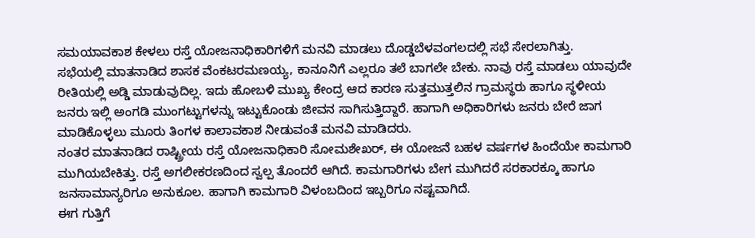ಸಮಯಾವಕಾಶ ಕೇಳಲು ರಸ್ತೆ ಯೋಜನಾಧಿಕಾರಿಗಳಿಗೆ ಮನವಿ ಮಾಡಲು ದೊಡ್ಡಬೆಳವಂಗಲದಲ್ಲಿ ಸಭೆ ಸೇರಲಾಗಿತ್ತು.
ಸಭೆಯಲ್ಲಿ ಮಾತನಾಡಿದ ಶಾಸಕ ವೆಂಕಟರಮಣಯ್ಯ, ಕಾನೂನಿಗೆ ಎಲ್ಲರೂ ತಲೆ ಬಾಗಲೇ ಬೇಕು. ನಾವು ರಸ್ತೆ ಮಾಡಲು ಯಾವುದೇ ರೀತಿಯಲ್ಲಿ ಅಡ್ಡಿ ಮಾಡುವುದಿಲ್ಲ. ಇದು ಹೋಬಳಿ ಮುಖ್ಯ ಕೇಂದ್ರ ಆದ ಕಾರಣ ಸುತ್ತಮುತ್ತಲಿನ ಗ್ರಾಮಸ್ಥರು ಹಾಗೂ ಸ್ಥಳೀಯ ಜನರು ಇಲ್ಲಿ ಅಂಗಡಿ ಮುಂಗಟ್ಟುಗಳನ್ನು ಇಟ್ಟುಕೊಂಡು ಜೀವನ ಸಾಗಿಸುತ್ತಿದ್ದಾರೆ. ಹಾಗಾಗಿ ಅಧಿಕಾರಿಗಳು ಜನರು ಬೇರೆ ಜಾಗ ಮಾಡಿಕೊಳ್ಳಲು ಮೂರು ತಿಂಗಳ ಕಾಲಾವಕಾಶ ನೀಡುವಂತೆ ಮನವಿ ಮಾಡಿದರು.
ನಂತರ ಮಾತನಾಡಿದ ರಾಷ್ಟ್ರೀಯ ರಸ್ತೆ ಯೋಜನಾಧಿಕಾರಿ ಸೋಮಶೇಖರ್, ಈ ಯೋಜನೆ ಬಹಳ ವರ್ಷಗಳ ಹಿಂದೆಯೇ ಕಾಮಗಾರಿ ಮುಗಿಯಬೇಕಿತ್ತು. ರಸ್ತೆ ಅಗಲೀಕರಣದಿಂದ ಸ್ವಲ್ಪ ತೊಂದರೆ ಆಗಿದೆ. ಕಾಮಗಾರಿಗಳು ಬೇಗ ಮುಗಿದರೆ ಸರಕಾರಕ್ಕೂ ಹಾಗೂ ಜನಸಾಮಾನ್ಯರಿಗೂ ಅನುಕೂಲ. ಹಾಗಾಗಿ ಕಾಮಗಾರಿ ವಿಳಂಬದಿಂದ ಇಬ್ಬರಿಗೂ ನಷ್ಟವಾಗಿದೆ.
ಈಗ ಗುತ್ತಿಗೆ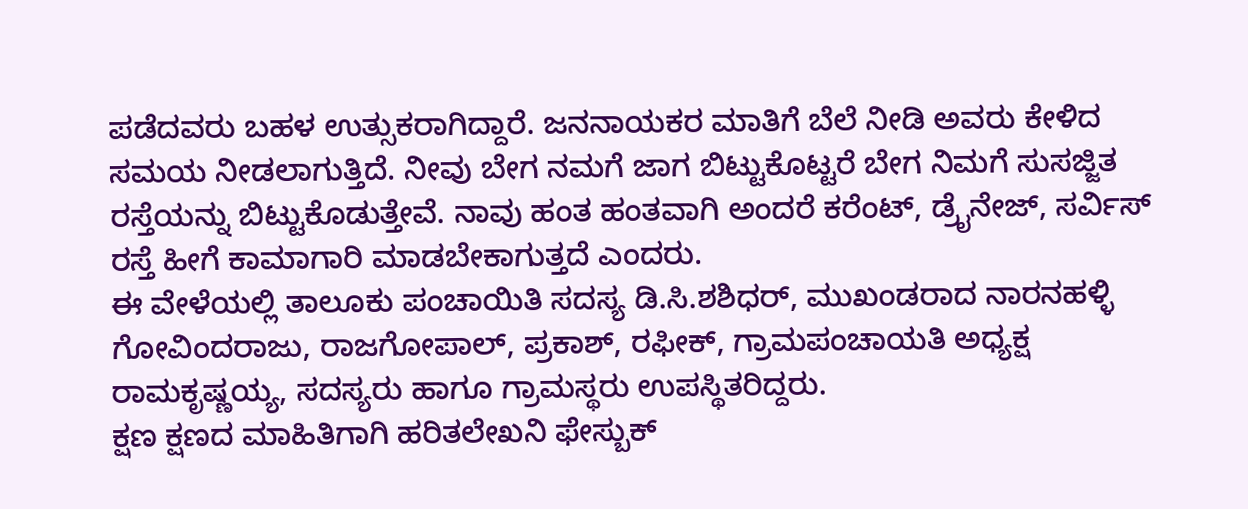ಪಡೆದವರು ಬಹಳ ಉತ್ಸುಕರಾಗಿದ್ದಾರೆ. ಜನನಾಯಕರ ಮಾತಿಗೆ ಬೆಲೆ ನೀಡಿ ಅವರು ಕೇಳಿದ ಸಮಯ ನೀಡಲಾಗುತ್ತಿದೆ. ನೀವು ಬೇಗ ನಮಗೆ ಜಾಗ ಬಿಟ್ಟುಕೊಟ್ಟರೆ ಬೇಗ ನಿಮಗೆ ಸುಸಜ್ಜಿತ ರಸ್ತೆಯನ್ನು ಬಿಟ್ಟುಕೊಡುತ್ತೇವೆ. ನಾವು ಹಂತ ಹಂತವಾಗಿ ಅಂದರೆ ಕರೆಂಟ್, ಡ್ರೈನೇಜ್, ಸರ್ವಿಸ್ ರಸ್ತೆ ಹೀಗೆ ಕಾಮಾಗಾರಿ ಮಾಡಬೇಕಾಗುತ್ತದೆ ಎಂದರು.
ಈ ವೇಳೆಯಲ್ಲಿ ತಾಲೂಕು ಪಂಚಾಯಿತಿ ಸದಸ್ಯ ಡಿ.ಸಿ.ಶಶಿಧರ್, ಮುಖಂಡರಾದ ನಾರನಹಳ್ಳಿ ಗೋವಿಂದರಾಜು, ರಾಜಗೋಪಾಲ್, ಪ್ರಕಾಶ್, ರಫೀಕ್, ಗ್ರಾಮಪಂಚಾಯತಿ ಅಧ್ಯಕ್ಷ ರಾಮಕೃಷ್ಣಯ್ಯ, ಸದಸ್ಯರು ಹಾಗೂ ಗ್ರಾಮಸ್ಥರು ಉಪಸ್ಥಿತರಿದ್ದರು.
ಕ್ಷಣ ಕ್ಷಣದ ಮಾಹಿತಿಗಾಗಿ ಹರಿತಲೇಖನಿ ಫೇಸ್ಬುಕ್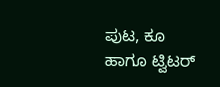ಪುಟ, ಕೂ ಹಾಗೂ ಟ್ವಿಟರ್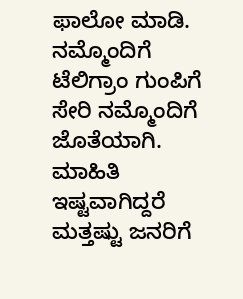ಫಾಲೋ ಮಾಡಿ. ನಮ್ಮೊಂದಿಗೆ ಟೆಲಿಗ್ರಾಂ ಗುಂಪಿಗೆ ಸೇರಿ ನಮ್ಮೊಂದಿಗೆ ಜೊತೆಯಾಗಿ. ಮಾಹಿತಿ ಇಷ್ಟವಾಗಿದ್ದರೆ ಮತ್ತಷ್ಟು ಜನರಿಗೆ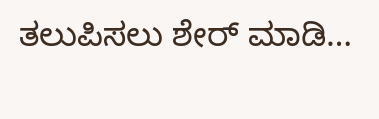ತಲುಪಿಸಲು ಶೇರ್ ಮಾಡಿ…